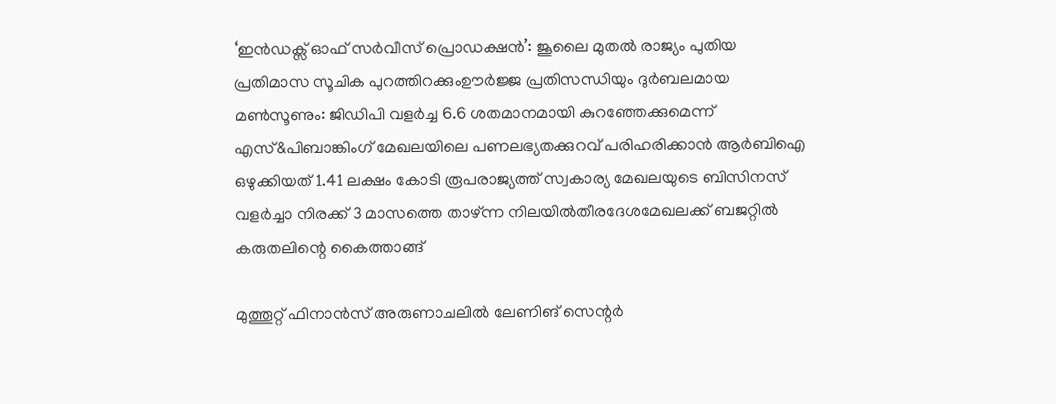‘ഇൻഡക്സ് ഓഫ് സർവീസ് പ്രൊഡക്ഷൻ’: ജൂലൈ മുതൽ രാജ്യം പുതിയ പ്രതിമാസ സൂചിക പുറത്തിറക്കുംഊർജ്ജ പ്രതിസന്ധിയും ദുർബലമായ മൺസൂണും: ജിഡിപി വളർച്ച 6.6 ശതമാനമായി കുറഞ്ഞേക്കുമെന്ന് എസ്&പിബാങ്കിംഗ് മേഖലയിലെ പണലഭ്യതക്കുറവ് പരിഹരിക്കാൻ ആർബിഐ ഒഴുക്കിയത് 1.41 ലക്ഷം കോടി രൂപരാജ്യത്ത് സ്വകാര്യ മേഖലയുടെ ബിസിനസ് വളർച്ചാ നിരക്ക് 3 മാസത്തെ താഴ്ന്ന നിലയിൽതീരദേശമേഖലക്ക് ബജറ്റിൽ കരുതലിന്റെ കൈത്താങ്ങ്

മുത്തൂറ്റ് ഫിനാൻസ് അരുണാചലിൽ ലേണിങ് സെന്റർ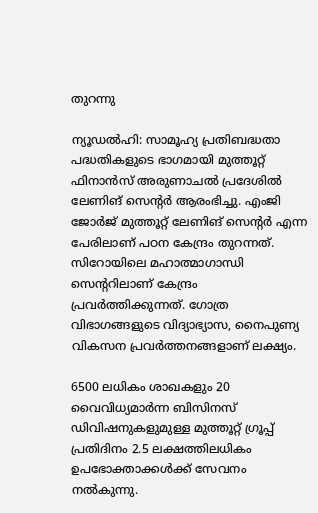തുറന്നു

ന്യൂഡൽഹി: സാമൂഹ്യ പ്രതിബദ്ധതാ പദ്ധതികളുടെ ഭാഗമായി മുത്തൂറ്റ് ഫിനാൻസ് അരുണാചൽ പ്രദേശിൽ ലേണിങ് സെന്റർ ആരംഭിച്ചു. എംജി ജോർജ് മുത്തൂറ്റ് ലേണിങ് സെന്റർ എന്ന പേരിലാണ് പഠന കേന്ദ്രം തുറന്നത്. സിറോയിലെ മഹാത്മാഗാന്ധി സെന്ററിലാണ് കേന്ദ്രം പ്രവർത്തിക്കുന്നത്. ഗോത്ര വിഭാഗങ്ങളുടെ വിദ്യാഭ്യാസ, നൈപുണ്യ വികസന പ്രവർത്തനങ്ങളാണ് ലക്ഷ്യം.

6500 ലധികം ശാഖകളും 20 വൈവിധ്യമാർന്ന ബിസിനസ് ഡിവിഷനുകളുമുള്ള മുത്തൂറ്റ് ഗ്രൂപ്പ് പ്രതിദിനം 2.5 ലക്ഷത്തിലധികം ഉപഭോക്താക്കൾക്ക് സേവനം നൽകുന്നു.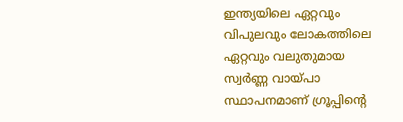ഇന്ത്യയിലെ ഏറ്റവും വിപുലവും ലോകത്തിലെ ഏറ്റവും വലുതുമായ സ്വർണ്ണ വായ്പാ സ്ഥാപനമാണ് ഗ്രൂപ്പിന്റെ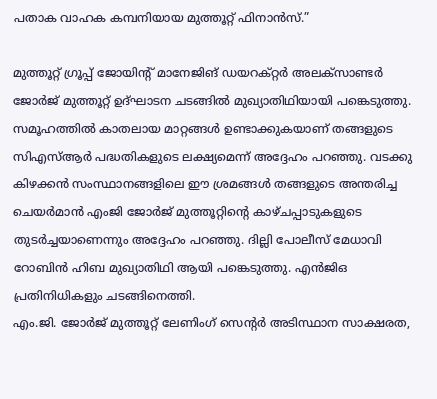പതാക വാഹക കമ്പനിയായ മുത്തൂറ്റ് ഫിനാൻസ്.”

മുത്തൂറ്റ് ഗ്രൂപ്പ് ജോയിന്റ് മാനേജിങ് ഡയറക്റ്റർ അലക്‌സാണ്ടർ ജോർജ് മുത്തൂറ്റ് ഉദ്‌ഘാടന ചടങ്ങിൽ മുഖ്യാതിഥിയായി പങ്കെടുത്തു. സമൂഹത്തിൽ കാതലായ മാറ്റങ്ങൾ ഉണ്ടാക്കുകയാണ് തങ്ങളുടെ സിഎസ്ആർ പദ്ധതികളുടെ ലക്ഷ്യമെന്ന് അദ്ദേഹം പറഞ്ഞു. വടക്കു കിഴക്കൻ സംസ്ഥാനങ്ങളിലെ ഈ ശ്രമങ്ങൾ തങ്ങളുടെ അന്തരിച്ച ചെയർമാൻ എംജി ജോർജ് മുത്തൂറ്റിന്റെ കാഴ്ചപ്പാടുകളുടെ തുടർച്ചയാണെന്നും അദ്ദേഹം പറഞ്ഞു. ദില്ലി പോലീസ് മേധാവി റോബിൻ ഹിബ മുഖ്യാതിഥി ആയി പങ്കെടുത്തു. എൻജിഒ പ്രതിനിധികളും ചടങ്ങിനെത്തി.
എം.ജി. ജോർജ് മുത്തൂറ്റ് ലേണിംഗ് സെന്റർ അടിസ്ഥാന സാക്ഷരത,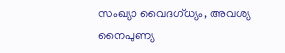സംഖ്യാ വൈദഗ്ധ്യം, അവശ്യ നൈപുണ്യ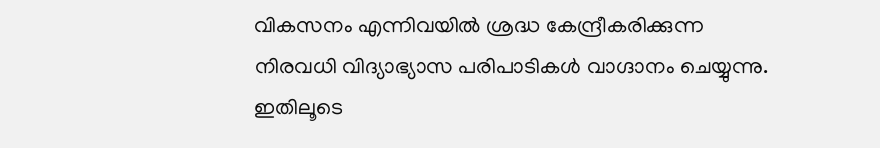വികസനം എന്നിവയിൽ ശ്രദ്ധ കേന്ദ്രീകരിക്കുന്ന നിരവധി വിദ്യാഭ്യാസ പരിപാടികൾ വാഗ്ദാനം ചെയ്യുന്നു. ഇതിലൂടെ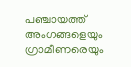പഞ്ചായത്ത് അംഗങ്ങളെയും ഗ്രാമീണരെയും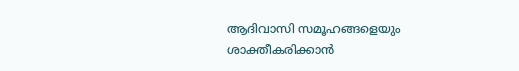ആദിവാസി സമൂഹങ്ങളെയും ശാക്തീകരിക്കാൻ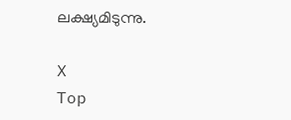ലക്ഷ്യമിടുന്നു.

X
Top